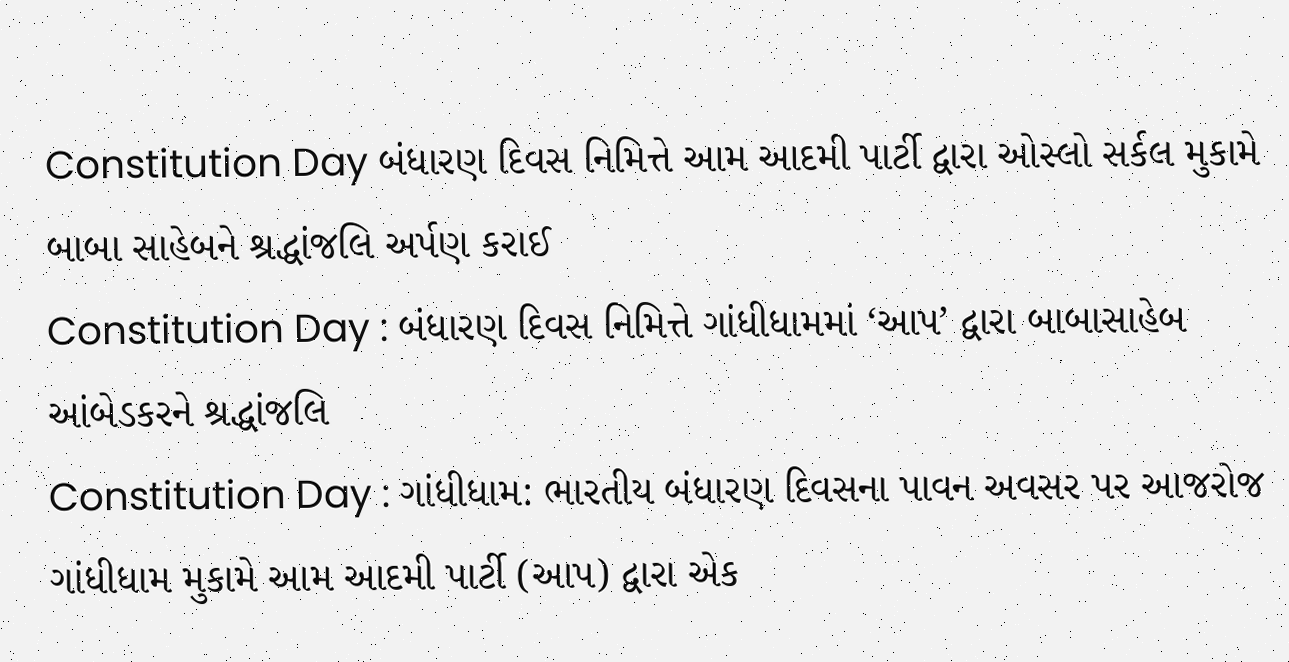Constitution Day બંધારણ દિવસ નિમિત્તે આમ આદમી પાર્ટી દ્વારા ઓસ્લો સર્કલ મુકામે બાબા સાહેબને શ્રદ્ધાંજલિ અર્પણ કરાઈ
Constitution Day : બંધારણ દિવસ નિમિત્તે ગાંધીધામમાં ‘આપ’ દ્વારા બાબાસાહેબ આંબેડકરને શ્રદ્ધાંજલિ
Constitution Day : ગાંધીધામ: ભારતીય બંધારણ દિવસના પાવન અવસર પર આજરોજ ગાંધીધામ મુકામે આમ આદમી પાર્ટી (આપ) દ્વારા એક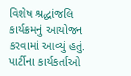વિશેષ શ્રદ્ધાંજલિ કાર્યક્રમનું આયોજન કરવામાં આવ્યું હતું. પાર્ટીના કાર્યકર્તાઓ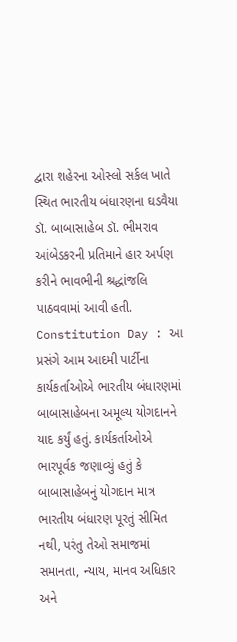દ્વારા શહેરના ઓસ્લો સર્કલ ખાતે સ્થિત ભારતીય બંધારણના ઘડવૈયા ડૉ. બાબાસાહેબ ડૉ. ભીમરાવ આંબેડકરની પ્રતિમાને હાર અર્પણ કરીને ભાવભીની શ્રદ્ધાંજલિ પાઠવવામાં આવી હતી.
Constitution Day : આ પ્રસંગે આમ આદમી પાર્ટીના કાર્યકર્તાઓએ ભારતીય બંધારણમાં બાબાસાહેબના અમૂલ્ય યોગદાનને યાદ કર્યું હતું. કાર્યકર્તાઓએ ભારપૂર્વક જણાવ્યું હતું કે બાબાસાહેબનું યોગદાન માત્ર ભારતીય બંધારણ પૂરતું સીમિત નથી, પરંતુ તેઓ સમાજમાં સમાનતા, ન્યાય, માનવ અધિકાર અને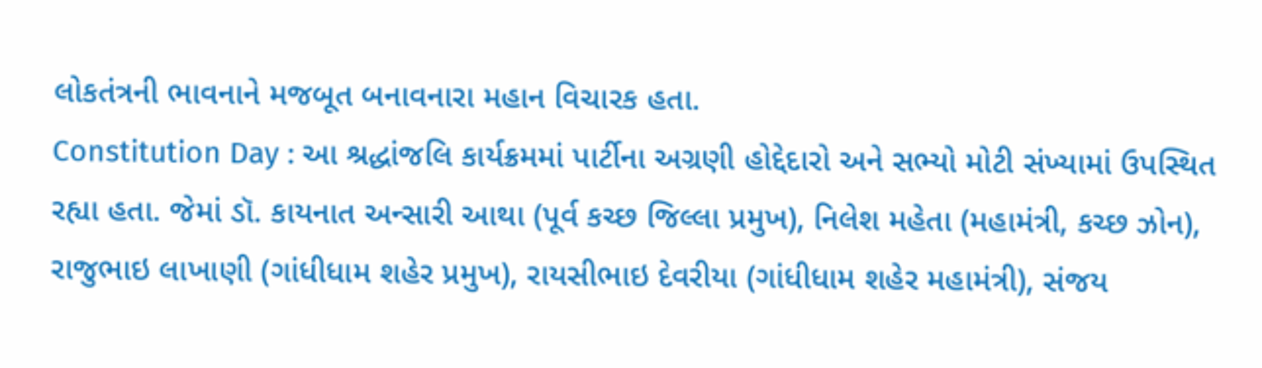લોકતંત્રની ભાવનાને મજબૂત બનાવનારા મહાન વિચારક હતા.
Constitution Day : આ શ્રદ્ધાંજલિ કાર્યક્રમમાં પાર્ટીના અગ્રણી હોદ્દેદારો અને સભ્યો મોટી સંખ્યામાં ઉપસ્થિત રહ્યા હતા. જેમાં ડૉ. કાયનાત અન્સારી આથા (પૂર્વ કચ્છ જિલ્લા પ્રમુખ), નિલેશ મહેતા (મહામંત્રી, કચ્છ ઝોન), રાજુભાઇ લાખાણી (ગાંધીધામ શહેર પ્રમુખ), રાયસીભાઇ દેવરીયા (ગાંધીધામ શહેર મહામંત્રી), સંજય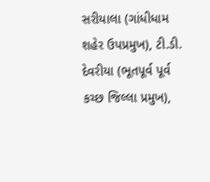સરીયાલા (ગાંધીધામ શહેર ઉપપ્રમુખ), ટી.ડી. દેવરીયા (ભૂતપૂર્વ પૂર્વ કચ્છ જિલ્લા પ્રમુખ),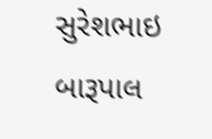સુરેશભાઇ બારૂપાલ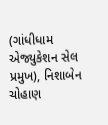(ગાંધીધામ એજ્યુકેશન સેલ પ્રમુખ), નિશાબેન ચોહાણ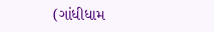(ગાંધીધામ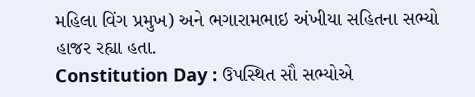મહિલા વિંગ પ્રમુખ) અને ભગારામભાઇ અંખીયા સહિતના સભ્યો હાજર રહ્યા હતા.
Constitution Day : ઉપસ્થિત સૌ સભ્યોએ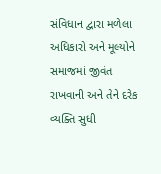સંવિધાન દ્વારા મળેલા અધિકારો અને મૂલ્યોને સમાજમાં જીવંત રાખવાની અને તેને દરેક વ્યક્તિ સુધી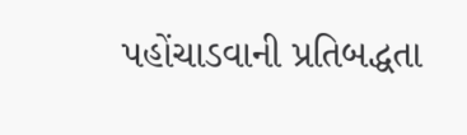પહોંચાડવાની પ્રતિબદ્ધતા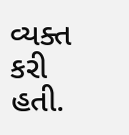વ્યક્ત કરી હતી.